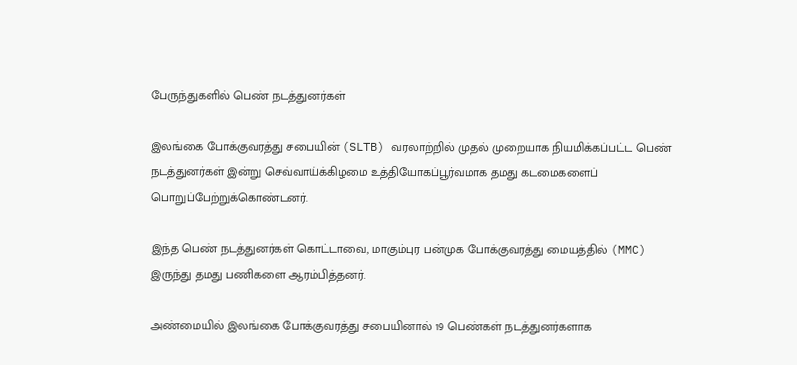பேருந்துகளில் பெண் நடத்துனர்கள்

இலங்கை போக்குவரத்து சபையின் (SLTB) வரலாற்றில் முதல் முறையாக நியமிக்கப்பட்ட பெண் நடத்துனர்கள் இன்று செவ்வாய்க்கிழமை உத்தியோகப்பூர்வமாக தமது கடமைகளைப் பொறுப்பேற்றுக்கொண்டனர்.

இந்த பெண் நடத்துனர்கள் கொட்டாவை, மாகும்புர பன்முக போக்குவரத்து மையத்தில் (MMC) இருந்து தமது பணிகளை ஆரம்பித்தனர்.

அண்மையில் இலங்கை போக்குவரத்து சபையினால் 19 பெண்கள் நடத்துனர்களாக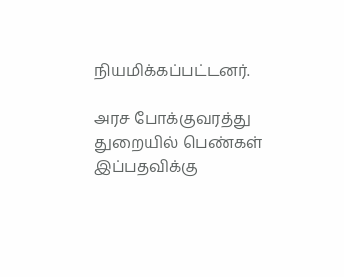நியமிக்கப்பட்டனர்.

அரச போக்குவரத்து துறையில் பெண்கள் இப்பதவிக்கு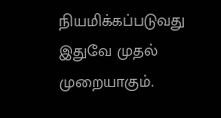நியமிக்கப்படுவது இதுவே முதல் முறையாகும்.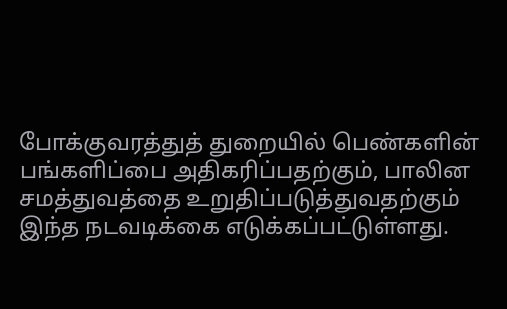போக்குவரத்துத் துறையில் பெண்களின் பங்களிப்பை அதிகரிப்பதற்கும், பாலின சமத்துவத்தை உறுதிப்படுத்துவதற்கும் இந்த நடவடிக்கை எடுக்கப்பட்டுள்ளது.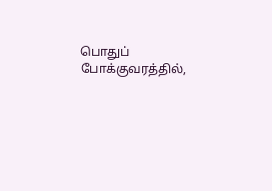பொதுப் போக்குவரத்தில்,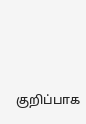குறிப்பாக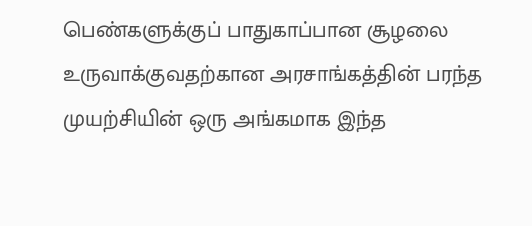பெண்களுக்குப் பாதுகாப்பான சூழலை உருவாக்குவதற்கான அரசாங்கத்தின் பரந்த முயற்சியின் ஒரு அங்கமாக இந்த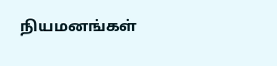நியமனங்கள்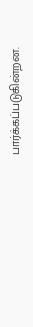பார்க்கப்படுகின்றன.